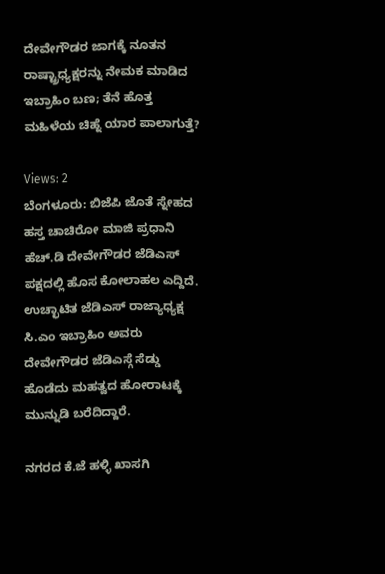ದೇವೇಗೌಡರ ಜಾಗಕ್ಕೆ ನೂತನ ರಾಷ್ಟ್ರಾಧ್ಯಕ್ಷರನ್ನು ನೇಮಕ ಮಾಡಿದ ಇಬ್ರಾಹಿಂ ಬಣ; ತೆನೆ ಹೊತ್ತ ಮಹಿಳೆಯ ಚಿಹ್ನೆ ಯಾರ ಪಾಲಾಗುತ್ತೆ?

Views: 2
ಬೆಂಗಳೂರು: ಬಿಜೆಪಿ ಜೊತೆ ಸ್ನೇಹದ ಹಸ್ತ ಚಾಚಿರೋ ಮಾಜಿ ಪ್ರಧಾನಿ ಹೆಚ್.ಡಿ ದೇವೇಗೌಡರ ಜೆಡಿಎಸ್ ಪಕ್ಷದಲ್ಲಿ ಹೊಸ ಕೋಲಾಹಲ ಎದ್ದಿದೆ. ಉಚ್ಛಾಟಿತ ಜೆಡಿಎಸ್ ರಾಜ್ಯಾಧ್ಯಕ್ಷ ಸಿ.ಎಂ ಇಬ್ರಾಹಿಂ ಅವರು ದೇವೇಗೌಡರ ಜೆಡಿಎಸ್ಗೆ ಸೆಡ್ಡು ಹೊಡೆದು ಮಹತ್ವದ ಹೋರಾಟಕ್ಕೆ ಮುನ್ನುಡಿ ಬರೆದಿದ್ದಾರೆ.

ನಗರದ ಕೆ.ಜೆ ಹಳ್ಳಿ ಖಾಸಗಿ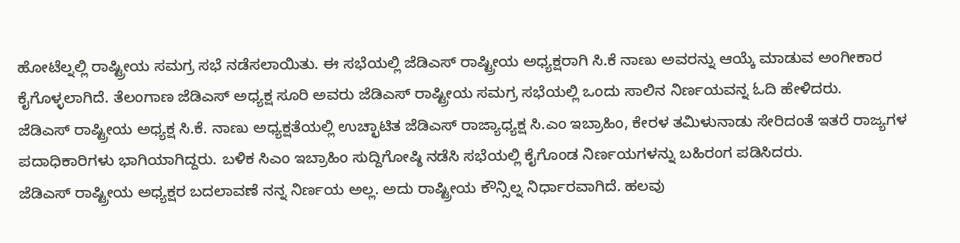ಹೋಟೆಲ್ನಲ್ಲಿ ರಾಷ್ಟ್ರೀಯ ಸಮಗ್ರ ಸಭೆ ನಡೆಸಲಾಯಿತು. ಈ ಸಭೆಯಲ್ಲಿ ಜೆಡಿಎಸ್ ರಾಷ್ಟ್ರೀಯ ಅಧ್ಯಕ್ಷರಾಗಿ ಸಿ.ಕೆ ನಾಣು ಅವರನ್ನು ಆಯ್ಕೆ ಮಾಡುವ ಅಂಗೀಕಾರ ಕೈಗೊಳ್ಳಲಾಗಿದೆ. ತೆಲಂಗಾಣ ಜೆಡಿಎಸ್ ಅಧ್ಯಕ್ಷ ಸೂರಿ ಅವರು ಜೆಡಿಎಸ್ ರಾಷ್ಟ್ರೀಯ ಸಮಗ್ರ ಸಭೆಯಲ್ಲಿ ಒಂದು ಸಾಲಿನ ನಿರ್ಣಯವನ್ನ ಓದಿ ಹೇಳಿದರು.
ಜೆಡಿಎಸ್ ರಾಷ್ಟ್ರೀಯ ಅಧ್ಯಕ್ಷ ಸಿ.ಕೆ. ನಾಣು ಅಧ್ಯಕ್ಷತೆಯಲ್ಲಿ ಉಚ್ಛಾಟಿತ ಜೆಡಿಎಸ್ ರಾಜ್ಯಾಧ್ಯಕ್ಷ ಸಿ.ಎಂ ಇಬ್ರಾಹಿಂ, ಕೇರಳ ತಮಿಳುನಾಡು ಸೇರಿದಂತೆ ಇತರೆ ರಾಜ್ಯಗಳ ಪದಾಧಿಕಾರಿಗಳು ಭಾಗಿಯಾಗಿದ್ದರು. ಬಳಿಕ ಸಿಎಂ ಇಬ್ರಾಹಿಂ ಸುದ್ದಿಗೋಷ್ಠಿ ನಡೆಸಿ ಸಭೆಯಲ್ಲಿ ಕೈಗೊಂಡ ನಿರ್ಣಯಗಳನ್ನು ಬಹಿರಂಗ ಪಡಿಸಿದರು.
ಜೆಡಿಎಸ್ ರಾಷ್ಟ್ರೀಯ ಅಧ್ಯಕ್ಷರ ಬದಲಾವಣೆ ನನ್ನ ನಿರ್ಣಯ ಅಲ್ಲ. ಅದು ರಾಷ್ಟ್ರೀಯ ಕೌನ್ಸಿಲ್ನ ನಿರ್ಧಾರವಾಗಿದೆ. ಹಲವು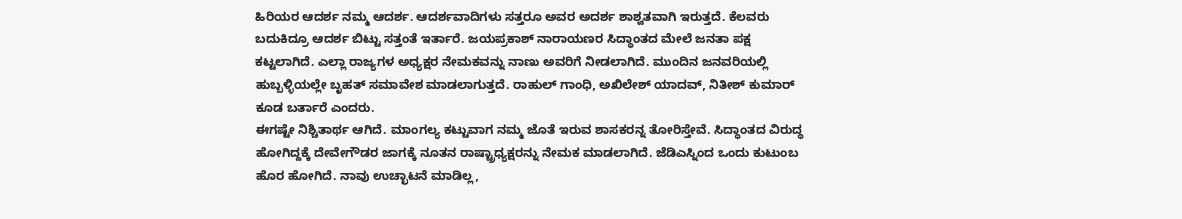ಹಿರಿಯರ ಆದರ್ಶ ನಮ್ಮ ಆದರ್ಶ. ಆದರ್ಶವಾದಿಗಳು ಸತ್ತರೂ ಅವರ ಅದರ್ಶ ಶಾಶ್ವತವಾಗಿ ಇರುತ್ತದೆ. ಕೆಲವರು ಬದುಕಿದ್ರೂ ಆದರ್ಶ ಬಿಟ್ಟು ಸತ್ತಂತೆ ಇರ್ತಾರೆ. ಜಯಪ್ರಕಾಶ್ ನಾರಾಯಣರ ಸಿದ್ಧಾಂತದ ಮೇಲೆ ಜನತಾ ಪಕ್ಷ ಕಟ್ಟಲಾಗಿದೆ. ಎಲ್ಲಾ ರಾಜ್ಯಗಳ ಅಧ್ಯಕ್ಷರ ನೇಮಕವನ್ನು ನಾಣು ಅವರಿಗೆ ನೀಡಲಾಗಿದೆ. ಮುಂದಿನ ಜನವರಿಯಲ್ಲಿ ಹುಬ್ಬಳ್ಳಿಯಲ್ಲೇ ಬೃಹತ್ ಸಮಾವೇಶ ಮಾಡಲಾಗುತ್ತದೆ. ರಾಹುಲ್ ಗಾಂಧಿ, ಅಖಿಲೇಶ್ ಯಾದವ್, ನಿತೀಶ್ ಕುಮಾರ್ ಕೂಡ ಬರ್ತಾರೆ ಎಂದರು.
ಈಗಷ್ಟೇ ನಿಶ್ಚಿತಾರ್ಥ ಆಗಿದೆ. ಮಾಂಗಲ್ಯ ಕಟ್ಟುವಾಗ ನಮ್ಮ ಜೊತೆ ಇರುವ ಶಾಸಕರನ್ನ ತೋರಿಸ್ತೇವೆ. ಸಿದ್ಧಾಂತದ ವಿರುದ್ಧ ಹೋಗಿದ್ದಕ್ಕೆ ದೇವೇಗೌಡರ ಜಾಗಕ್ಕೆ ನೂತನ ರಾಷ್ಟ್ರಾಧ್ಯಕ್ಷರನ್ನು ನೇಮಕ ಮಾಡಲಾಗಿದೆ. ಜೆಡಿಎಸ್ನಿಂದ ಒಂದು ಕುಟುಂಬ ಹೊರ ಹೋಗಿದೆ. ನಾವು ಉಚ್ಛಾಟನೆ ಮಾಡಿಲ್ಲ,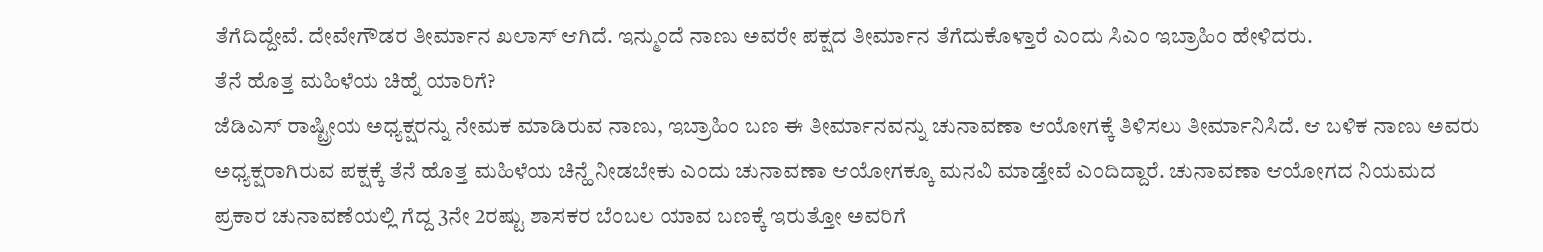ತೆಗೆದಿದ್ದೇವೆ. ದೇವೇಗೌಡರ ತೀರ್ಮಾನ ಖಲಾಸ್ ಆಗಿದೆ. ಇನ್ಮುಂದೆ ನಾಣು ಅವರೇ ಪಕ್ಷದ ತೀರ್ಮಾನ ತೆಗೆದುಕೊಳ್ತಾರೆ ಎಂದು ಸಿಎಂ ಇಬ್ರಾಹಿಂ ಹೇಳಿದರು.
ತೆನೆ ಹೊತ್ತ ಮಹಿಳೆಯ ಚಿಹ್ನೆ ಯಾರಿಗೆ?
ಜೆಡಿಎಸ್ ರಾಷ್ಟ್ರೀಯ ಅಧ್ಯಕ್ಷರನ್ನು ನೇಮಕ ಮಾಡಿರುವ ನಾಣು, ಇಬ್ರಾಹಿಂ ಬಣ ಈ ತೀರ್ಮಾನವನ್ನು ಚುನಾವಣಾ ಆಯೋಗಕ್ಕೆ ತಿಳಿಸಲು ತೀರ್ಮಾನಿಸಿದೆ. ಆ ಬಳಿಕ ನಾಣು ಅವರು ಅಧ್ಯಕ್ಷರಾಗಿರುವ ಪಕ್ಷಕ್ಕೆ ತೆನೆ ಹೊತ್ತ ಮಹಿಳೆಯ ಚಿನ್ಹೆ ನೀಡಬೇಕು ಎಂದು ಚುನಾವಣಾ ಆಯೋಗಕ್ಕೂ ಮನವಿ ಮಾಡ್ತೇವೆ ಎಂದಿದ್ದಾರೆ. ಚುನಾವಣಾ ಆಯೋಗದ ನಿಯಮದ ಪ್ರಕಾರ ಚುನಾವಣೆಯಲ್ಲಿ ಗೆದ್ದ 3ನೇ 2ರಷ್ಟು ಶಾಸಕರ ಬೆಂಬಲ ಯಾವ ಬಣಕ್ಕೆ ಇರುತ್ತೋ ಅವರಿಗೆ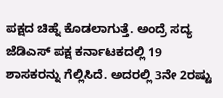ಪಕ್ಷದ ಚಿಹ್ನೆ ಕೊಡಲಾಗುತ್ತೆ. ಅಂದ್ರೆ ಸದ್ಯ ಜೆಡಿಎಸ್ ಪಕ್ಷ ಕರ್ನಾಟಕದಲ್ಲಿ 19 ಶಾಸಕರನ್ನು ಗೆಲ್ಲಿಸಿದೆ. ಅದರಲ್ಲಿ 3ನೇ 2ರಷ್ಟು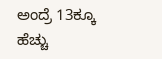ಅಂದ್ರೆ 13ಕ್ಕೂ ಹೆಚ್ಚು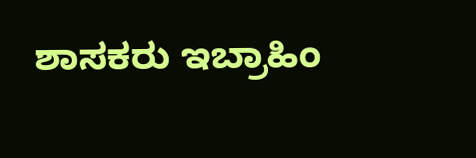ಶಾಸಕರು ಇಬ್ರಾಹಿಂ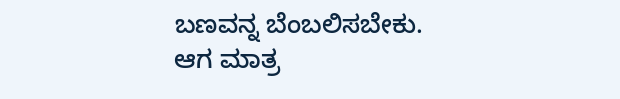ಬಣವನ್ನ ಬೆಂಬಲಿಸಬೇಕು. ಆಗ ಮಾತ್ರ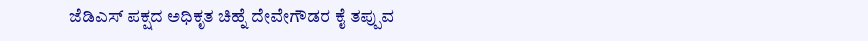ಜೆಡಿಎಸ್ ಪಕ್ಷದ ಅಧಿಕೃತ ಚಿಹ್ನೆ ದೇವೇಗೌಡರ ಕೈ ತಪ್ಪುವ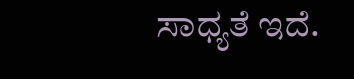ಸಾಧ್ಯತೆ ಇದೆ.